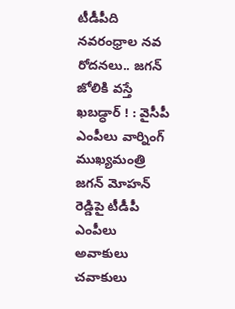టీడీపీది నవరంధ్రాల నవ రోదనలు.. జగన్ జోలికి వస్తే ఖబడ్ధార్ ! : వైసీపీ ఎంపీలు వార్నింగ్
ముఖ్యమంత్రి జగన్ మోహన్ రెడ్డిపై టీడీపీ ఎంపీలు అవాకులు చవాకులు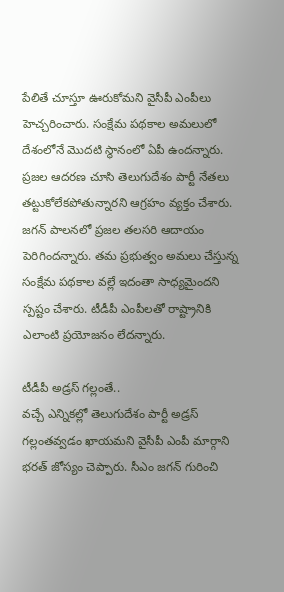పేలితే చూస్తూ ఊరుకోమని వైసీపీ ఎంపీలు హెచ్చరించారు. సంక్షేమ పథకాల అమలులో దేశంలోనే మొదటి స్థానంలో ఏపీ ఉందన్నారు. ప్రజల ఆదరణ చూసి తెలుగుదేశం పార్టీ నేతలు తట్టుకోలేకపోతున్నారని ఆగ్రహం వ్యక్తం చేశారు. జగన్ పాలనలో ప్రజల తలసరి ఆదాయం పెరిగిందన్నారు. తమ ప్రభుత్వం అమలు చేస్తున్న సంక్షేమ పథకాల వల్లే ఇదంతా సాధ్యమైందని స్పష్టం చేశారు. టీడీపీ ఎంపీలతో రాష్ట్రానికి ఎలాంటి ప్రయోజనం లేదన్నారు.

టీడీపీ అడ్రస్ గల్లంతే..
వచ్చే ఎన్నికల్లో తెలుగుదేశం పార్టీ అడ్రస్ గల్లంతవ్వడం ఖాయమని వైసీపీ ఎంపీ మార్గాని భరత్ జోస్యం చెప్పారు. సీఎం జగన్ గురించి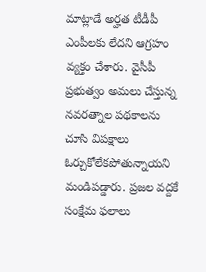మాట్లాడే అర్హత టీడీపీ ఎంపీలకు లేదని ఆగ్రహం వ్యక్తం చేశారు. వైసీపీ ప్రభుత్వం అమలు చేస్తున్న నవరత్నాల పథకాలను చూసి విపక్షాలు ఓర్చుకోలేకపోతున్నాయని మండిపడ్డారు. ప్రజల వద్దకే సంక్షేమ ఫలాలు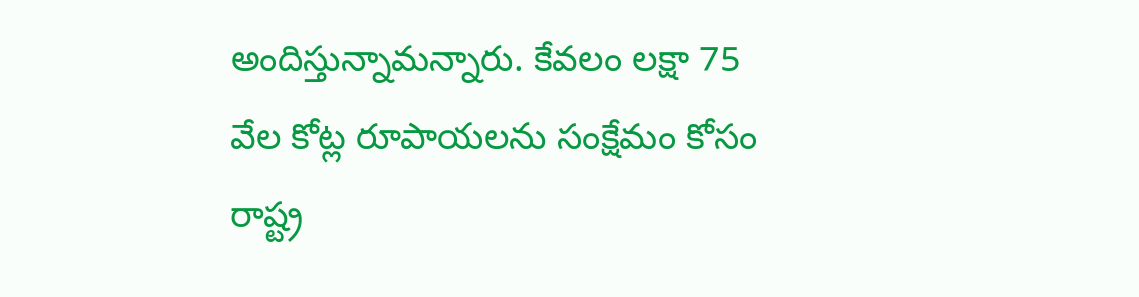అందిస్తున్నామన్నారు. కేవలం లక్షా 75 వేల కోట్ల రూపాయలను సంక్షేమం కోసం రాష్ట్ర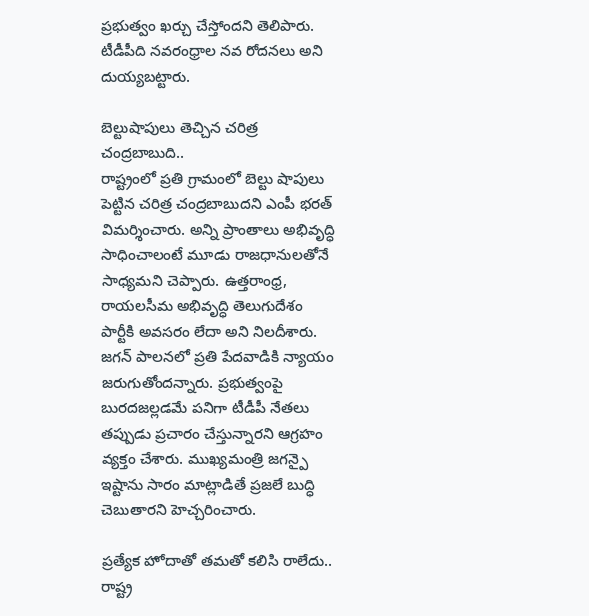ప్రభుత్వం ఖర్చు చేస్తోందని తెలిపారు. టీడీపీది నవరంధ్రాల నవ రోదనలు అని దుయ్యబట్టారు.

బెల్టుషాపులు తెచ్చిన చరిత్ర చంద్రబాబుది..
రాష్ట్రంలో ప్రతి గ్రామంలో బెల్టు షాపులు పెట్టిన చరిత్ర చంద్రబాబుదని ఎంపీ భరత్ విమర్శించారు. అన్ని ప్రాంతాలు అభివృద్ధి సాధించాలంటే మూడు రాజధానులతోనే సాధ్యమని చెప్పారు. ఉత్తరాంధ్ర, రాయలసీమ అభివృద్ధి తెలుగుదేశం పార్టీకి అవసరం లేదా అని నిలదీశారు. జగన్ పాలనలో ప్రతి పేదవాడికి న్యాయం జరుగుతోందన్నారు. ప్రభుత్వంపై బురదజల్లడమే పనిగా టీడీపీ నేతలు తప్పుడు ప్రచారం చేస్తున్నారని ఆగ్రహం వ్యక్తం చేశారు. ముఖ్యమంత్రి జగన్పై ఇష్టాను సారం మాట్లాడితే ప్రజలే బుద్ధి చెబుతారని హెచ్చరించారు.

ప్రత్యేక హోదాతో తమతో కలిసి రాలేదు..
రాష్ట్ర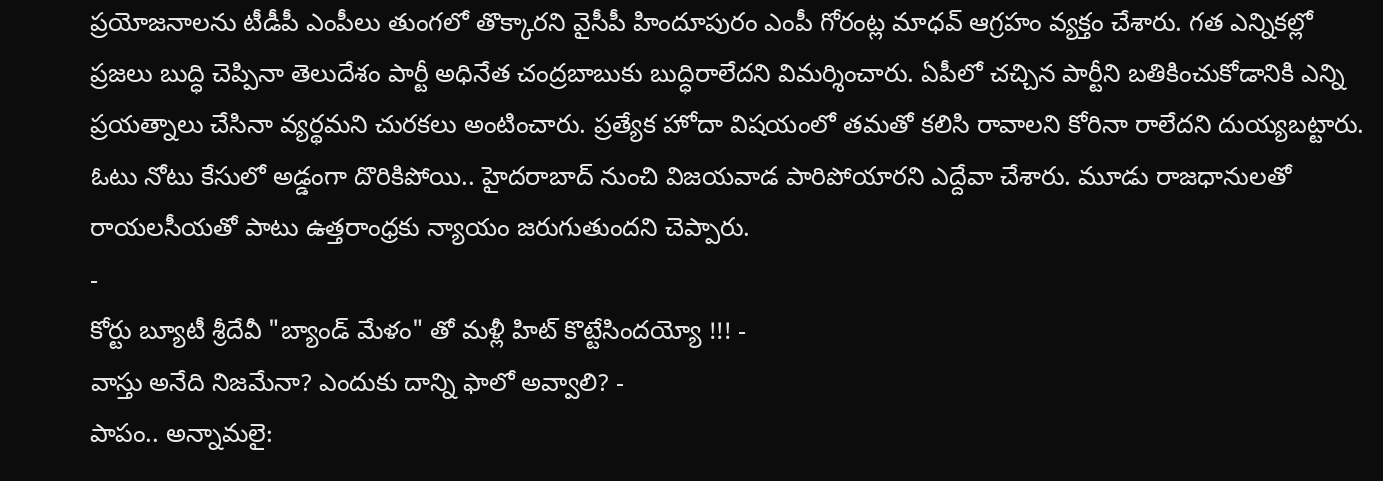ప్రయోజనాలను టీడీపీ ఎంపీలు తుంగలో తొక్కారని వైసీపీ హిందూపురం ఎంపీ గోరంట్ల మాధవ్ ఆగ్రహం వ్యక్తం చేశారు. గత ఎన్నికల్లో ప్రజలు బుద్ధి చెప్పినా తెలుదేశం పార్టీ అధినేత చంద్రబాబుకు బుద్ధిరాలేదని విమర్శించారు. ఏపీలో చచ్చిన పార్టీని బతికించుకోడానికి ఎన్ని ప్రయత్నాలు చేసినా వ్యర్థమని చురకలు అంటించారు. ప్రత్యేక హోదా విషయంలో తమతో కలిసి రావాలని కోరినా రాలేదని దుయ్యబట్టారు. ఓటు నోటు కేసులో అడ్డంగా దొరికిపోయి.. హైదరాబాద్ నుంచి విజయవాడ పారిపోయారని ఎద్దేవా చేశారు. మూడు రాజధానులతో రాయలసీయతో పాటు ఉత్తరాంధ్రకు న్యాయం జరుగుతుందని చెప్పారు.
-
కోర్టు బ్యూటీ శ్రీదేవీ "బ్యాండ్ మేళం" తో మళ్లీ హిట్ కొట్టేసిందయ్యో !!! -
వాస్తు అనేది నిజమేనా? ఎందుకు దాన్ని ఫాలో అవ్వాలి? -
పాపం.. అన్నామలై: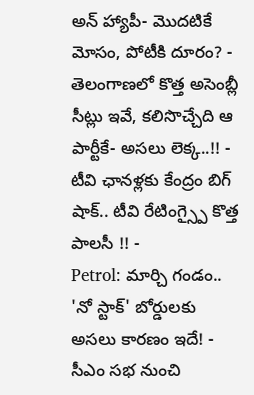అన్ హ్యాపీ- మొదటికే మోసం, పోటీకి దూరం? -
తెలంగాణలో కొత్త అసెంబ్లీ సీట్లు ఇవే, కలిసొచ్చేది ఆ పార్టీకే- అసలు లెక్క..!! -
టీవి ఛానళ్లకు కేంద్రం బిగ్ షాక్.. టీవి రేటింగ్స్పై కొత్త పాలసీ !! -
Petrol: మార్చి గండం.. 'నో స్టాక్' బోర్డులకు అసలు కారణం ఇదే! -
సీఎం సభ నుంచి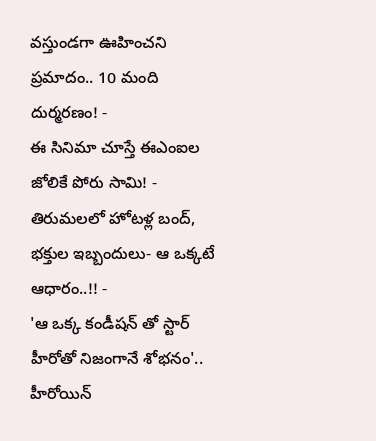వస్తుండగా ఊహించని ప్రమాదం.. 10 మంది దుర్మరణం! -
ఈ సినిమా చూస్తే ఈఎంఐల జోలికే పోరు సామి! -
తిరుమలలో హోటళ్ల బంద్, భక్తుల ఇబ్బందులు- ఆ ఒక్కటే ఆధారం..!! -
'ఆ ఒక్క కండీషన్ తో స్టార్ హీరోతో నిజంగానే శోభనం'.. హీరోయిన్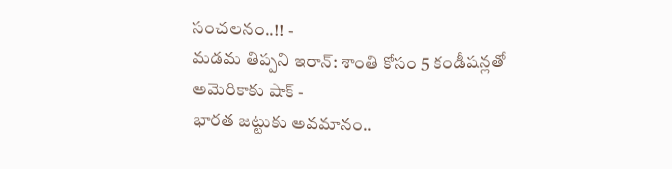సంచలనం..!! -
మడమ తిప్పని ఇరాన్: శాంతి కోసం 5 కండీషన్లతో అమెరికాకు షాక్ -
భారత జట్టుకు అవమానం..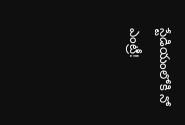స్టేడియంలోకి నో ఎంట్రీ!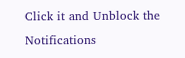Click it and Unblock the Notifications